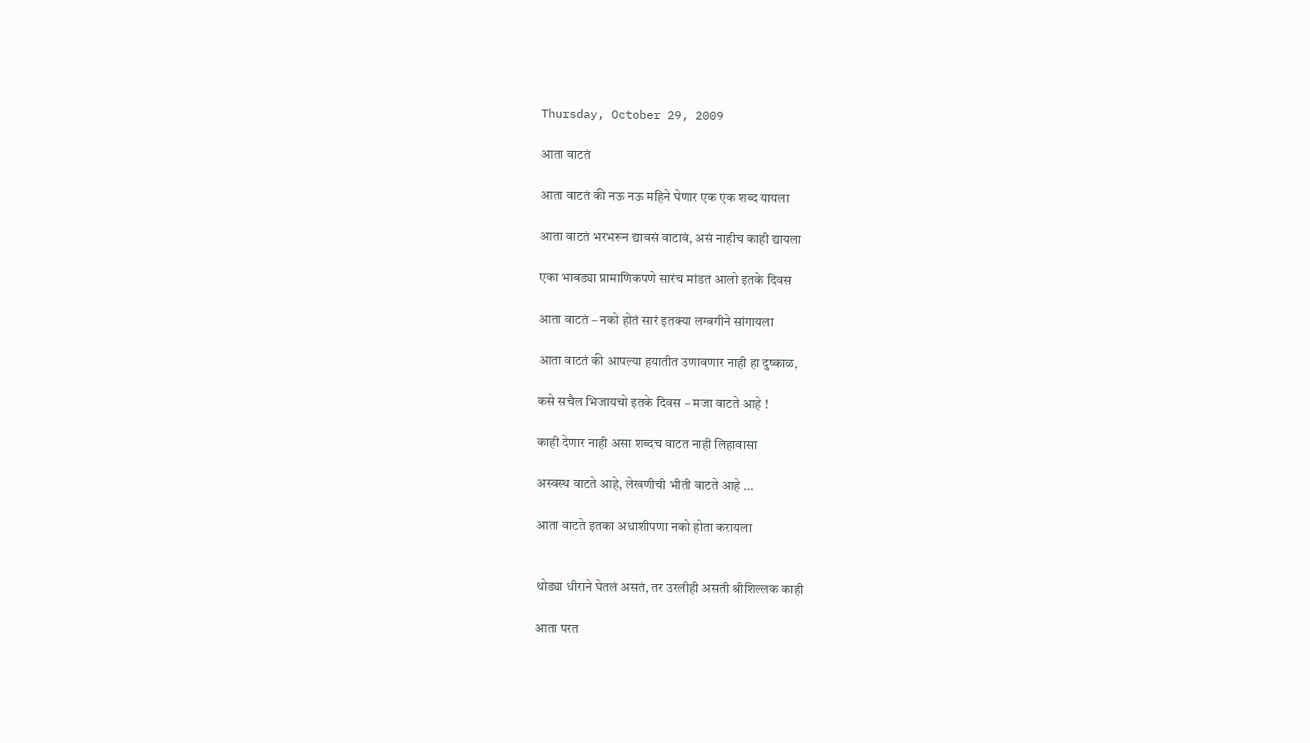Thursday, October 29, 2009

आता वाटतं

आता वाटतं की नऊ नऊ महिने घेणार एक एक शब्द यायला

आता वाटतं भरभरून द्यावसं वाटावं, असं नाहीच काही द्यायला

एका भाबड्या प्रामाणिकपणे सारंच मांडत आलो इतके दिवस

आता वाटतं – नको होतं सारं इतक्या लग्बगीने सांगायला

आता वाटतं की आपल्या हयातीत उणावणार नाही हा दुष्काळ,

कसे सचैल भिजायचो इतके दिवस – मजा वाटते आहे !

काही देणार नाही असा शब्दच वाटत नाही लिहावासा

अस्वस्थ वाटते आहे, लेखणीची भीती वाटते आहे …

आता वाटते इतका अधाशीपणा नको होता करायला


थोड्या धीराने घेतलं असतं, तर उरलीही असती श्रीशिल्लक काही

आता परत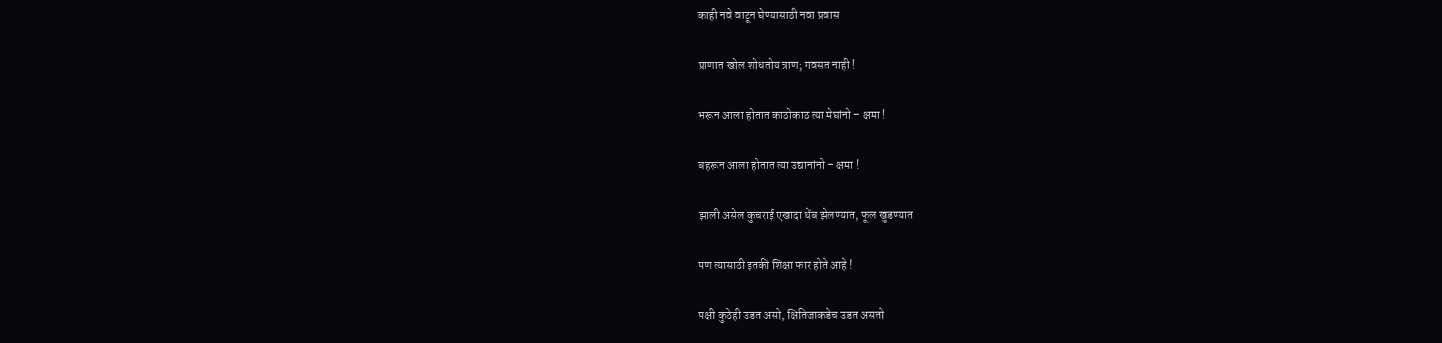काही नवे वाटून घेण्यासाठी नवा प्रवास

प्राणात खोल शोधतोय त्राण; गवसत नाही !

भरून आला होतात काठोकाठ त्या मेघांनो – क्षमा !

बहरून आला होतात त्या उद्यानांनो – क्षमा !

झाली असेल कुचराई एखादा थेंब झेलण्यात, फूल खुडण्यात

पण त्यासाठी इतकी शिक्षा फार होते आहे !

पक्षी कुठेही उडत असो, क्षितिजाकडेच उडत असतो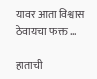यावर आता विश्वास ठेवायचा फक्त …

हाताची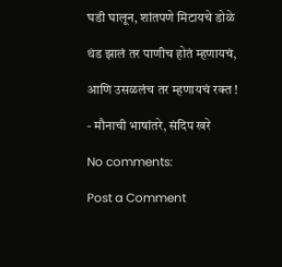घडी घालून, शांतपणे मिटायचे डोळे

थंड झालं तर पाणीच होतं म्हणायचं,

आणि उसळलंच तर म्हणायचं रक्त !

- मौनाची भाषांतरे, संदिप खरे

No comments:

Post a Comment